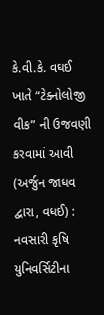કે.વી.કે. વઘઈ ખાતે “ટેક્નોલોજી વીક” ની ઉજવણી કરવામાં આવી
(અર્જુન જાધવ દ્વારા, વધઈ) : નવસારી કૃષિ યુનિવર્સિટીના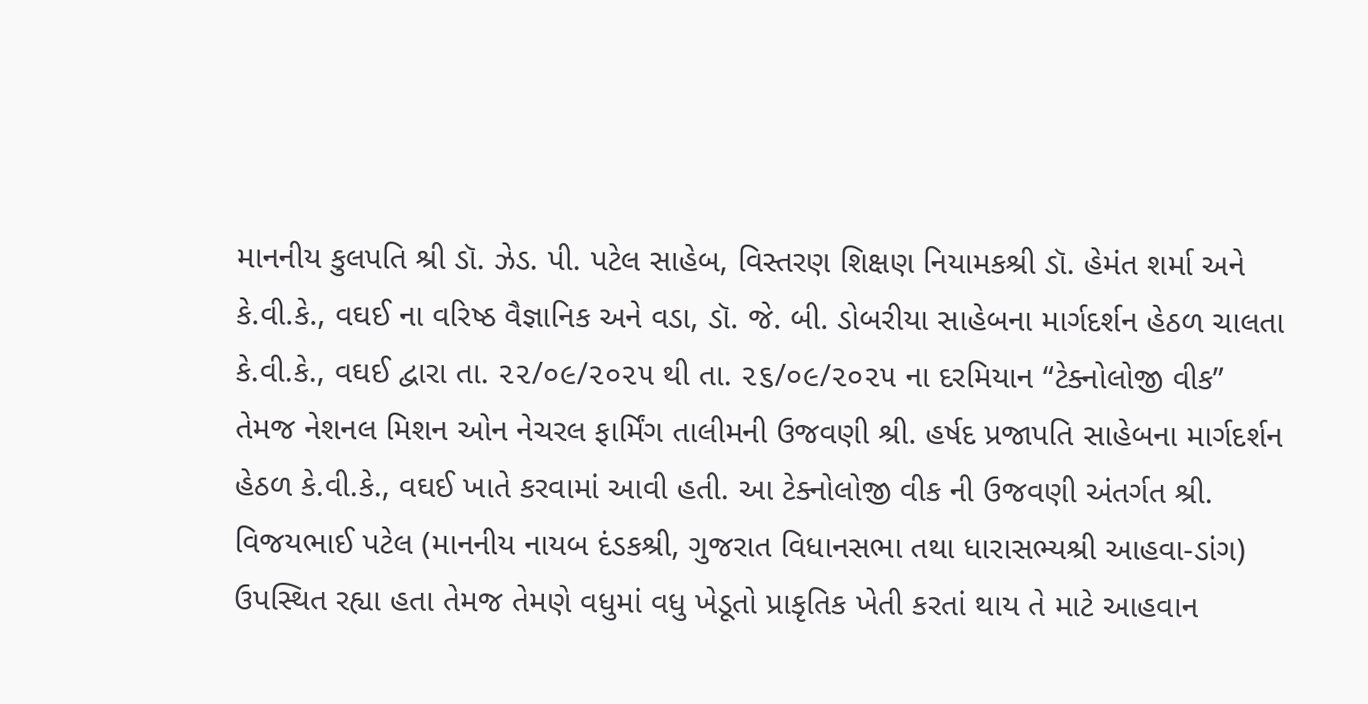માનનીય કુલપતિ શ્રી ડૉ. ઝેડ. પી. પટેલ સાહેબ, વિસ્તરણ શિક્ષણ નિયામકશ્રી ડૉ. હેમંત શર્મા અને કે.વી.કે., વઘઈ ના વરિષ્ઠ વૈજ્ઞાનિક અને વડા, ડૉ. જે. બી. ડોબરીયા સાહેબના માર્ગદર્શન હેઠળ ચાલતા કે.વી.કે., વઘઈ દ્વારા તા. ૨૨/૦૯/૨૦૨૫ થી તા. ૨૬/૦૯/૨૦૨૫ ના દરમિયાન “ટેક્નોલોજી વીક” તેમજ નેશનલ મિશન ઓન નેચરલ ફાર્મિંગ તાલીમની ઉજવણી શ્રી. હર્ષદ પ્રજાપતિ સાહેબના માર્ગદર્શન હેઠળ કે.વી.કે., વઘઈ ખાતે કરવામાં આવી હતી. આ ટેક્નોલોજી વીક ની ઉજવણી અંતર્ગત શ્રી. વિજયભાઈ પટેલ (માનનીય નાયબ દંડકશ્રી, ગુજરાત વિધાનસભા તથા ધારાસભ્યશ્રી આહવા-ડાંગ) ઉપસ્થિત રહ્યા હતા તેમજ તેમણે વધુમાં વધુ ખેડૂતો પ્રાકૃતિક ખેતી કરતાં થાય તે માટે આહવાન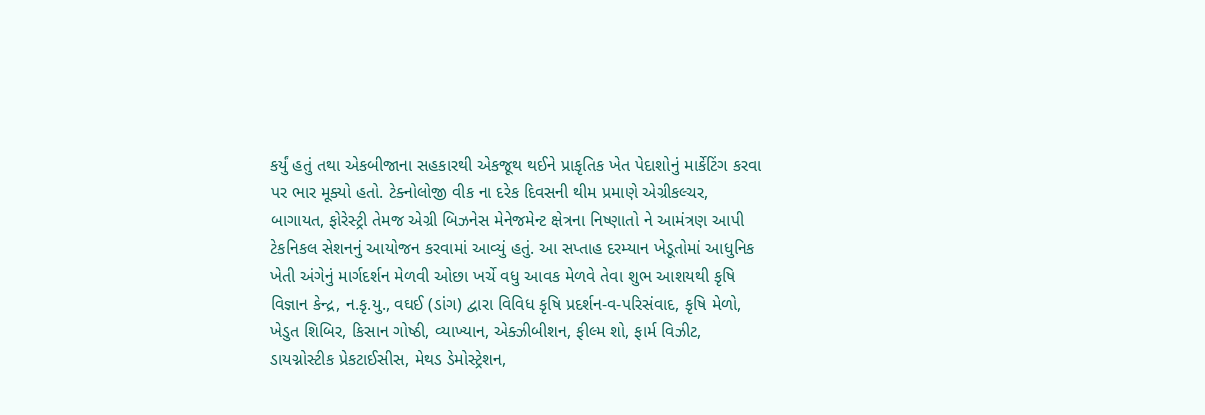કર્યું હતું તથા એકબીજાના સહકારથી એકજૂથ થઈને પ્રાકૃતિક ખેત પેદાશોનું માર્કેટિંગ કરવા પર ભાર મૂક્યો હતો. ટેક્નોલોજી વીક ના દરેક દિવસની થીમ પ્રમાણે એગ્રીકલ્ચર, બાગાયત, ફોરેસ્ટ્રી તેમજ એગ્રી બિઝનેસ મેનેજમેન્ટ ક્ષેત્રના નિષ્ણાતો ને આમંત્રણ આપી ટેકનિકલ સેશનનું આયોજન કરવામાં આવ્યું હતું. આ સપ્તાહ દરમ્યાન ખેડૂતોમાં આધુનિક ખેતી અંગેનું માર્ગદર્શન મેળવી ઓછા ખર્ચે વધુ આવક મેળવે તેવા શુભ આશયથી કૃષિ વિજ્ઞાન કેન્દ્ર, ન.કૃ.યુ., વઘઈ (ડાંગ) દ્વારા વિવિધ કૃષિ પ્રદર્શન-વ-પરિસંવાદ, કૃષિ મેળો, ખેડુત શિબિર, કિસાન ગોષ્ઠી, વ્યાખ્યાન, એક્ઝીબીશન, ફીલ્મ શો, ફાર્મ વિઝીટ, ડાયગ્નોસ્ટીક પ્રેકટાઈસીસ, મેથડ ડેમોસ્ટ્રેશન,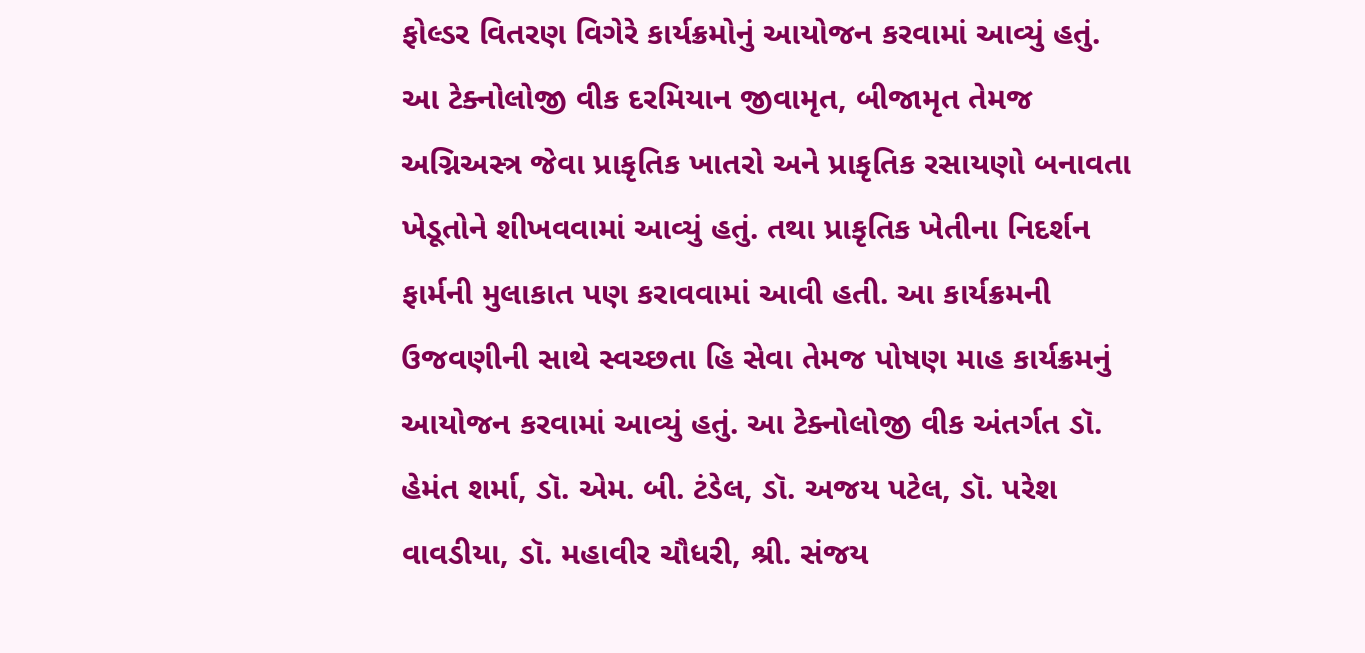ફોલ્ડર વિતરણ વિગેરે કાર્યક્રમોનું આયોજન કરવામાં આવ્યું હતું. આ ટેક્નોલોજી વીક દરમિયાન જીવામૃત, બીજામૃત તેમજ અગ્નિઅસ્ત્ર જેવા પ્રાકૃતિક ખાતરો અને પ્રાકૃતિક રસાયણો બનાવતા ખેડૂતોને શીખવવામાં આવ્યું હતું. તથા પ્રાકૃતિક ખેતીના નિદર્શન ફાર્મની મુલાકાત પણ કરાવવામાં આવી હતી. આ કાર્યક્રમની ઉજવણીની સાથે સ્વચ્છતા હિ સેવા તેમજ પોષણ માહ કાર્યક્રમનું આયોજન કરવામાં આવ્યું હતું. આ ટેક્નોલોજી વીક અંતર્ગત ડૉ. હેમંત શર્મા, ડૉ. એમ. બી. ટંડેલ, ડૉ. અજય પટેલ, ડૉ. પરેશ વાવડીયા, ડૉ. મહાવીર ચૌધરી, શ્રી. સંજય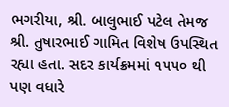ભગરીયા, શ્રી. બાલુભાઈ પટેલ તેમજ શ્રી. તુષારભાઈ ગામિત વિશેષ ઉપસ્થિત રહ્યા હતા. સદર કાર્યક્રમમાં ૧૫૫૦ થી પણ વધારે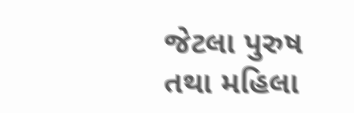જેટલા પુરુષ તથા મહિલા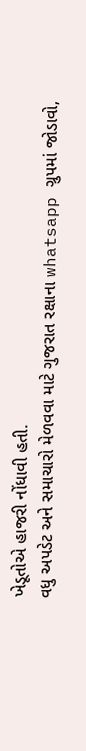ખેડૂતોએ હાજરી નોંધાવી હતી.
વધુ અપડેટ અને સમાચારો મેળવવા માટે ગુજરાત રક્ષાના whatsapp ગ્રુપમાં જોડાવો,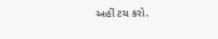અહીં ટચ કરો.